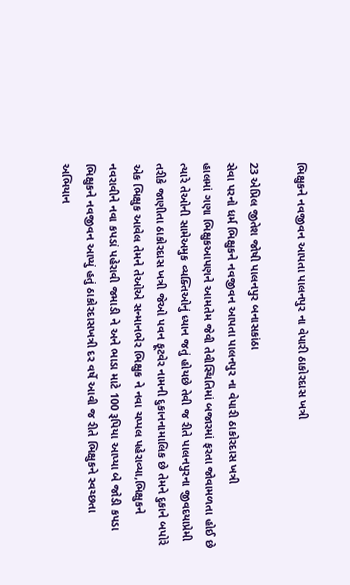ભિક્ષુકને નવજીવન આપતા પાલનપુર ના વેપારી ઠાકોરદાસ ખત્રી

23 એપ્રિલ જીતેશ જોષી પાલનપુર બનાસકાંઠા
સેવા પરનો ધર્મ ભિક્ષુકને નવજીવન આપતા પાલનપુર ના વેપારી ઠાકોરદાસ ખત્રી
હાલમાં ગણા ભિક્ષુકઆપણને આમતેમ જેવી તેવીસ્થિતિમાં બજારમાં ફરતા જોવામળતા હોઈ છે ત્યારે તેઓની સામેઅમુક વ્યક્તિઓનું ધ્યાન જતું હોયછે તેવી જ રીતે પાલનપુરના જીવદયાપ્રેમી તરીકે જાણીતા ઠાકોરદાસ ખત્રી જેઓ પવન ફૂટવેર નામની દુકાનનામાલિક છે તેમને દુકાને બપોરે એક ભિક્ષુક આવેલ તેમને તેઓએ સન્માનભેર ભિક્ષુક ને નવા ચપ્પલ પહેરાવ્યા,ભિક્ષુકને નવરાવીને નવા કપડાં પહેરાવી જમાડી ને અને ભાડા માટે 100 રૂપિયા આપ્યા બે જોડી કપડા ભિક્ષુકને નવજીવન આપ્યું હતું ઠાકોરદાસખત્રી દર વર્ષે આવી જ રીતે ભિક્ષુકને સ્વચ્છતા અભિયાન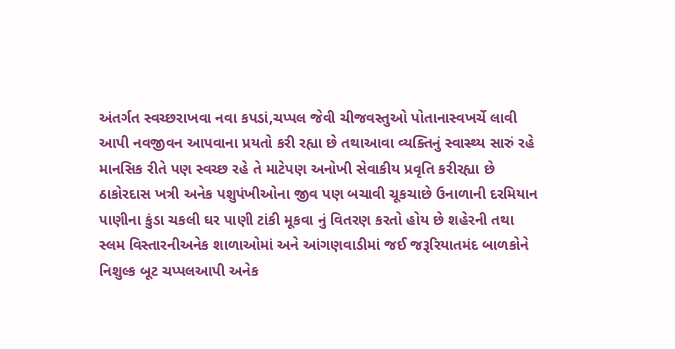અંતર્ગત સ્વચ્છરાખવા નવા કપડાં,ચપ્પલ જેવી ચીજવસ્તુઓ પોતાનાસ્વખર્ચે લાવી આપી નવજીવન આપવાના પ્રયતો કરી રહ્યા છે તથાઆવા વ્યક્તિનું સ્વાસ્થ્ય સારું રહે માનસિક રીતે પણ સ્વચ્છ રહે તે માટેપણ અનોખી સેવાકીય પ્રવૃતિ કરીરહ્યા છે ઠાકોરદાસ ખત્રી અનેક પશુપંખીઓના જીવ પણ બચાવી ચૂકચાછે ઉનાળાની દરમિયાન પાણીના કુંડા ચકલી ઘર પાણી ટાંકી મૂકવા નું વિતરણ કરતો હોય છે શહેરની તથા સ્લમ વિસ્તારનીઅનેક શાળાઓમાં અને આંગણવાડીમાં જઈ જરૂરિયાતમંદ બાળકોને નિશુલ્ક બૂટ ચપ્પલઆપી અનેક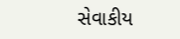સેવાકીય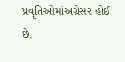પ્રવૃતિઓમાંઅગ્રેસર હોઈ છે.